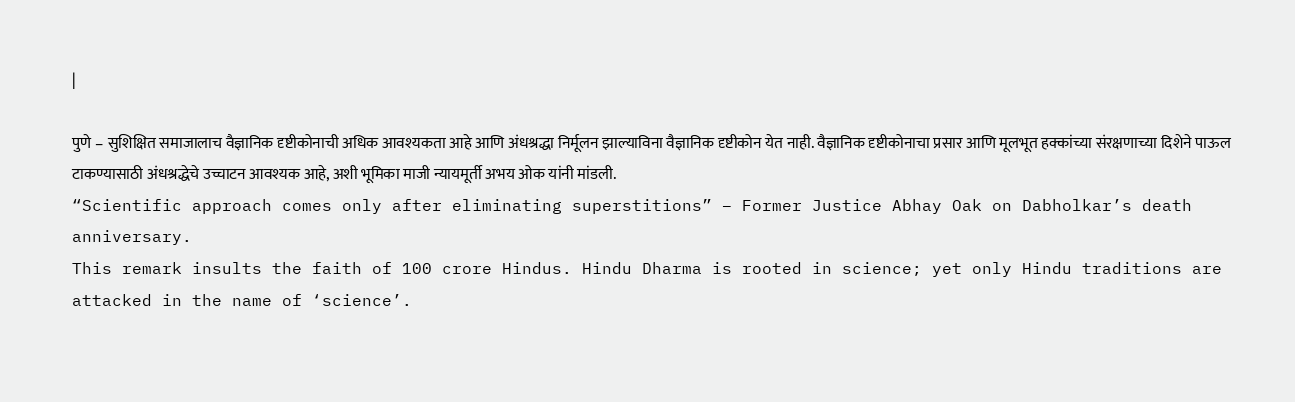|

पुणे – सुशिक्षित समाजालाच वैज्ञानिक दृष्टीकोनाची अधिक आवश्यकता आहे आणि अंधश्रद्धा निर्मूलन झाल्याविना वैज्ञानिक दृष्टीकोन येत नाही. वैज्ञानिक दृष्टीकोनाचा प्रसार आणि मूलभूत हक्कांच्या संरक्षणाच्या दिशेने पाऊल टाकण्यासाठी अंधश्रद्धेचे उच्चाटन आवश्यक आहे, अशी भूमिका माजी न्यायमूर्ती अभय ओक यांनी मांडली.
“Scientific approach comes only after eliminating superstitions” – Former Justice Abhay Oak on Dabholkar’s death anniversary.
This remark insults the faith of 100 crore Hindus. Hindu Dharma is rooted in science; yet only Hindu traditions are attacked in the name of ‘science’.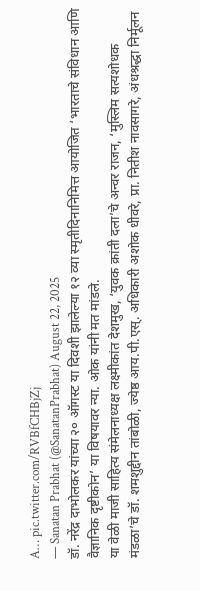A… pic.twitter.com/RVBfCHBjZj
— Sanatan Prabhat (@SanatanPrabhat) August 22, 2025
डॉ. नरेंद्र दाभोलकर यांच्या २० ऑगस्ट या दिवशी झालेल्या १२ व्या स्मृतीदिनानिमित्त आयोजित ‘भारताचे संविधान आणि वैज्ञानिक दृष्टीकोन’ या विषयावर न्या. ओक यांनी मत मांडले.
या वेळी माजी साहित्य संमेलनाध्यक्ष लक्ष्मीकांत देशमुख, ‘युवक क्रांती दला’चे अन्वर राजन, ‘मुस्लिम सत्यशोधक मंडळा’चे डॉ. शमशुद्दीन तांबोळी, ज्येष्ठ आय.पी.एस्. अधिकारी अशोक धीवरे, प्रा. नितीश नावसागरे, अंधश्रद्धा निर्मूलन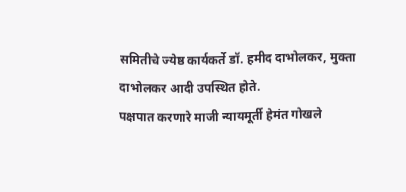समितीचे ज्येष्ठ कार्यकर्ते डॉ. हमीद दाभोलकर, मुक्ता दाभोलकर आदी उपस्थित होते.
पक्षपात करणारे माजी न्यायमूर्ती हेमंत गोखले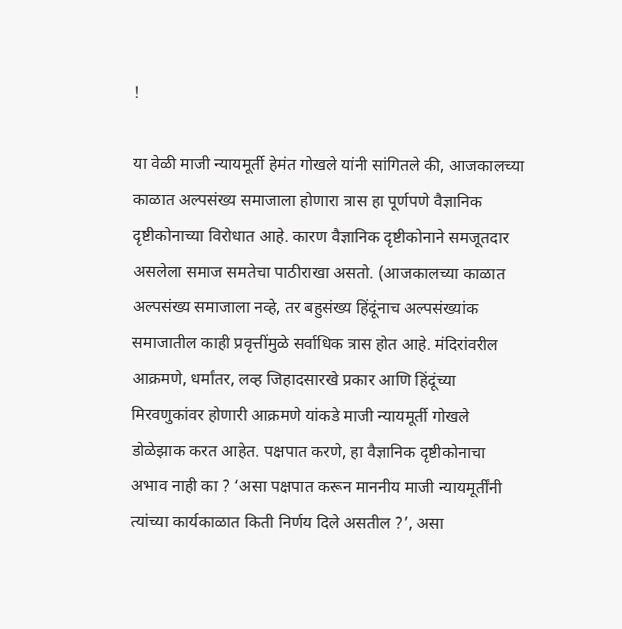!

या वेळी माजी न्यायमूर्ती हेमंत गोखले यांनी सांगितले की, आजकालच्या काळात अल्पसंख्य समाजाला होणारा त्रास हा पूर्णपणे वैज्ञानिक दृष्टीकोनाच्या विरोधात आहे. कारण वैज्ञानिक दृष्टीकोनाने समजूतदार असलेला समाज समतेचा पाठीराखा असतो. (आजकालच्या काळात अल्पसंख्य समाजाला नव्हे, तर बहुसंख्य हिंदूंनाच अल्पसंख्यांक समाजातील काही प्रवृत्तींमुळे सर्वाधिक त्रास होत आहे. मंदिरांवरील आक्रमणे, धर्मांतर, लव्ह जिहादसारखे प्रकार आणि हिंदूंच्या मिरवणुकांवर होणारी आक्रमणे यांकडे माजी न्यायमूर्ती गोखले डोळेझाक करत आहेत. पक्षपात करणे, हा वैज्ञानिक दृष्टीकोनाचा अभाव नाही का ? ‘असा पक्षपात करून माननीय माजी न्यायमूर्तींनी त्यांच्या कार्यकाळात किती निर्णय दिले असतील ?’, असा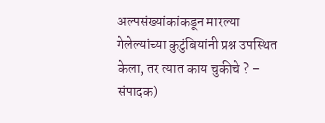अल्पसंख्यांकांकडून मारल्या गेलेल्यांच्या कुटुंबियांनी प्रश्न उपस्थित केला, तर त्यात काय चुकीचे ? – संपादक)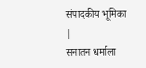संपादकीय भूमिका
|
सनातन धर्माला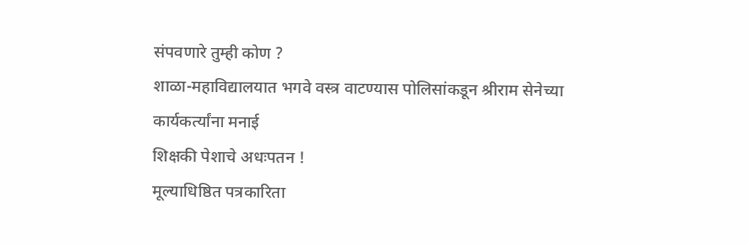संपवणारे तुम्ही कोण ?
शाळा-महाविद्यालयात भगवे वस्त्र वाटण्यास पोलिसांकडून श्रीराम सेनेच्या कार्यकर्त्यांना मनाई
शिक्षकी पेशाचे अधःपतन !
मूल्याधिष्ठित पत्रकारिता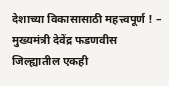देशाच्या विकासासाठी महत्त्वपूर्ण ! – मुख्यमंत्री देवेंद्र फडणवीस
जिल्ह्यातील एकही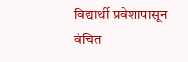विद्यार्थी प्रवेशापासून वंचित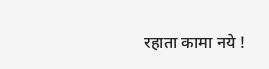रहाता कामा नये !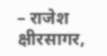– राजेश क्षीरसागर,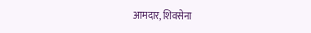आमदार, शिवसेना